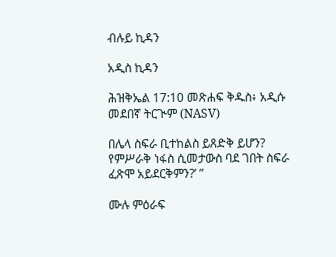ብሉይ ኪዳን

አዲስ ኪዳን

ሕዝቅኤል 17:10 መጽሐፍ ቅዱስ፥ አዲሱ መደበኛ ትርጒም (NASV)

በሌላ ስፍራ ቢተከልስ ይጸድቅ ይሆን? የምሥራቅ ነፋስ ሲመታውስ ባደ ገበት ስፍራ ፈጽሞ አይደርቅምን?’ ”

ሙሉ ምዕራፍ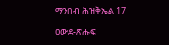ማንበብ ሕዝቅኤል 17

ዐውደ-ጽሑፍ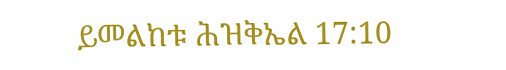ይመልከቱ ሕዝቅኤል 17:10